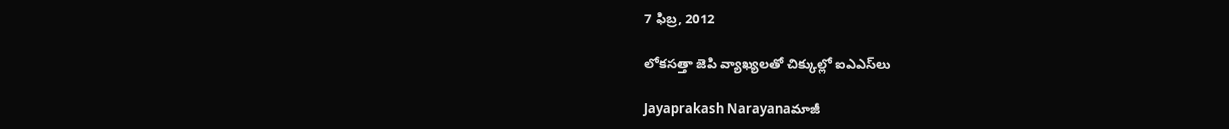7 ఫిబ్ర, 2012

లోకసత్తా జెపి వ్యాఖ్యలతో చిక్కుల్లో ఐఎఎస్‍‌లు

Jayaprakash Narayanaమాజీ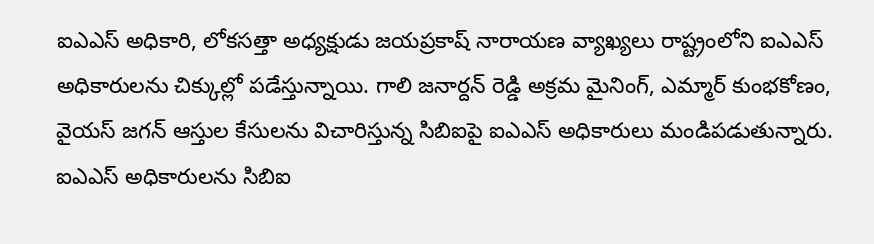ఐఎఎస్ అధికారి, లోకసత్తా అధ్యక్షుడు జయప్రకాష్ నారాయణ వ్యాఖ్యలు రాష్ట్రంలోని ఐఎఎస్ అధికారులను చిక్కుల్లో పడేస్తున్నాయి. గాలి జనార్దన్ రెడ్డి అక్రమ మైనింగ్, ఎమ్మార్ కుంభకోణం, వైయస్ జగన్ ఆస్తుల కేసులను విచారిస్తున్న సిబిఐపై ఐఎఎస్ అధికారులు మండిపడుతున్నారు. ఐఎఎస్ అధికారులను సిబిఐ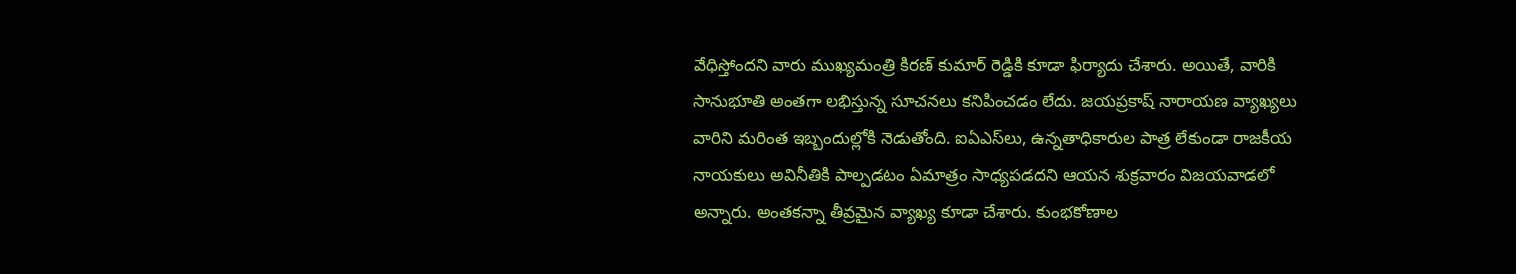వేధిస్తోందని వారు ముఖ్యమంత్రి కిరణ్ కుమార్ రెడ్డికి కూడా ఫిర్యాదు చేశారు. అయితే, వారికి సానుభూతి అంతగా లభిస్తున్న సూచనలు కనిపించడం లేదు. జయప్రకాష్ నారాయణ వ్యాఖ్యలు వారిని మరింత ఇబ్బందుల్లోకి నెడుతోంది. ఐఏఎస్‌లు, ఉన్నతాధికారుల పాత్ర లేకుండా రాజకీయ నాయకులు అవినీతికి పాల్పడటం ఏమాత్రం సాధ్యపడదని ఆయన శుక్రవారం విజయవాడలో అన్నారు. అంతకన్నా తీవ్రమైన వ్యాఖ్య కూడా చేశారు. కుంభకోణాల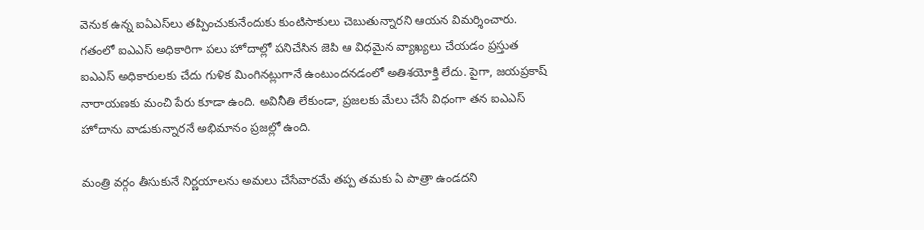వెనుక ఉన్న ఐఏఎస్‌లు తప్పించుకునేందుకు కుంటిసాకులు చెబుతున్నారని ఆయన విమర్శించారు. గతంలో ఐఎఎస్ అధికారిగా పలు హోదాల్లో పనిచేసిన జెపి ఆ విధమైన వ్యాఖ్యలు చేయడం ప్రస్తుత ఐఎఎస్ అధికారులకు చేదు గుళిక మింగినట్లుగానే ఉంటుందనడంలో అతిశయోక్తి లేదు. పైగా, జయప్రకాష్ నారాయణకు మంచి పేరు కూడా ఉంది. అవినీతి లేకుండా, ప్రజలకు మేలు చేసే విధంగా తన ఐఎఎస్ హోదాను వాడుకున్నారనే అభిమానం ప్రజల్లో ఉంది.

మంత్రి వర్గం తీసుకునే నిర్ణయాలను అమలు చేసేవారమే తప్ప తమకు ఏ పాత్రా ఉండదని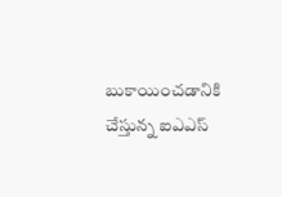బుకాయించడానికి చేస్తున్న ఐఎఎస్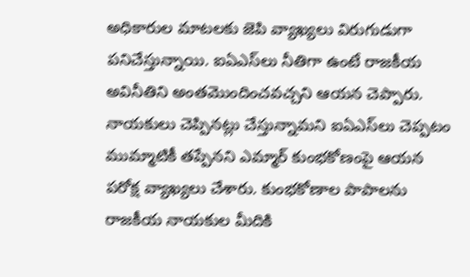అధికారుల మాటలకు జెపి వ్యాఖ్యలు విరుగుడుగా పనిచేస్తున్నాయి. ఐఏఎస్‌లు నీతిగా ఉంటే రాజకీయ అవినీతిని అంతమొందించవచ్చని ఆయన చెప్పారు. నాయకులు చెప్పినట్లు చేస్తున్నామని ఐఏఎస్‌లు చెప్పటం ముమ్మాటికీ తప్పేనని ఎమ్మార్ కుంభకోణంపై ఆయన పరోక్ష వ్యాఖ్యలు చేశారు. కుంభకోణాల పాపాలను రాజకీయ నాయకుల మీదికి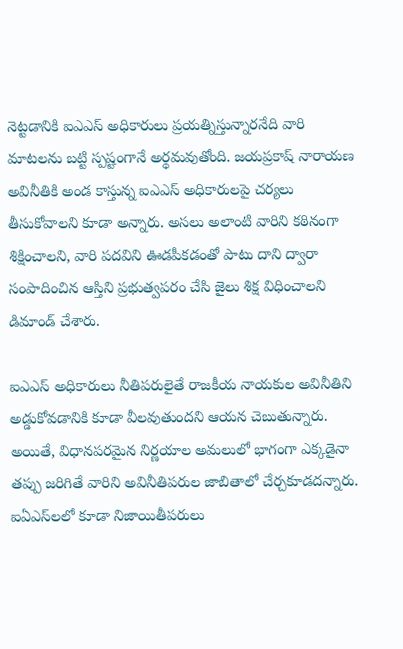నెట్టడానికి ఐఎఎస్ అధికారులు ప్రయత్నిస్తున్నారనేది వారి మాటలను బట్టి స్పష్టంగానే అర్థమవుతోంది. జయప్రకాష్ నారాయణ అవినీతికి అండ కాస్తున్న ఐఎఎస్ అధికారులపై చర్యలు తీసుకోవాలని కూడా అన్నారు. అసలు అలాంటి వారిని కఠినంగా శిక్షించాలని, వారి పదవిని ఊడపీకడంతో పాటు దాని ద్వారా సంపాదించిన ఆస్తిని ప్రభుత్వపరం చేసి జైలు శిక్ష విధించాలని డిమాండ్ చేశారు.

ఐఎఎస్ అధికారులు నీతిపరులైతే రాజకీయ నాయకుల అవినీతిని అడ్డుకోవడానికి కూడా వీలవుతుందని ఆయన చెబుతున్నారు. అయితే, విధానపరమైన నిర్ణయాల అమలులో భాగంగా ఎక్కడైనా తప్పు జరిగితే వారిని అవినీతిపరుల జాబితాలో చేర్చకూడదన్నారు. ఐఏఎస్‌లలో కూడా నిజాయితీపరులు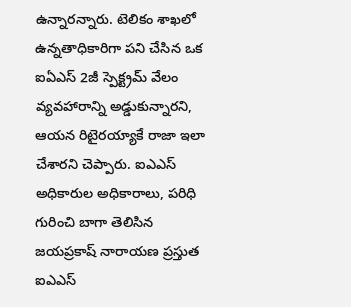ఉన్నారన్నారు. టెలికం శాఖలో ఉన్నతాధికారిగా పని చేసిన ఒక ఐఏఎస్ 2జీ స్పెక్ట్రమ్ వేలం వ్యవహారాన్ని అడ్డుకున్నారని, ఆయన రిటైరయ్యాకే రాజా ఇలా చేశారని చెప్పారు. ఐఎఎస్ అధికారుల అధికారాలు, పరిధి గురించి బాగా తెలిసిన జయప్రకాష్ నారాయణ ప్రస్తుత ఐఎఎస్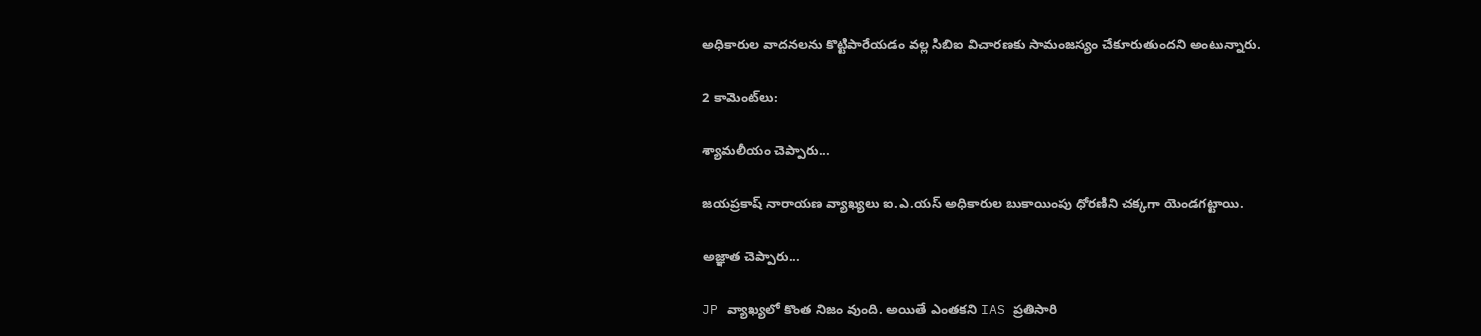అధికారుల వాదనలను కొట్టిపారేయడం వల్ల సిబిఐ విచారణకు సామంజస్యం చేకూరుతుందని అంటున్నారు.

2 కామెంట్‌లు:

శ్యామలీయం చెప్పారు...

జయప్రకాష్ నారాయణ వ్యాఖ్యలు ఐ.ఎ.యస్ అధికారుల బుకాయింపు ధోరణిని చక్కగా యెండగట్టాయి.

అజ్ఞాత చెప్పారు...

JP వ్యాఖ్యలో కొంత నిజం వుంది. అయితే ఎంతకని IAS ప్రతిసారి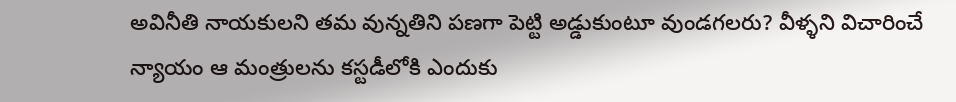అవినీతి నాయకులని తమ వున్నతిని పణగా పెట్టి అడ్డుకుంటూ వుండగలరు? వీళ్ళని విచారించే న్యాయం ఆ మంత్రులను కస్టడీలోకి ఎందుకు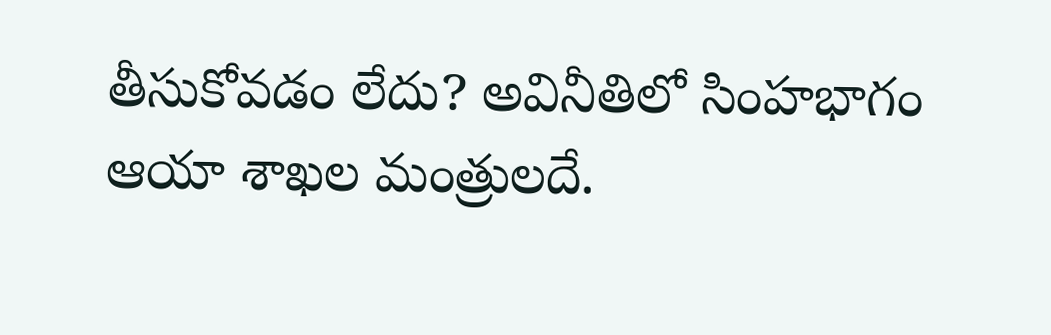తీసుకోవడం లేదు? అవినీతిలో సింహభాగం ఆయా శాఖల మంత్రులదే.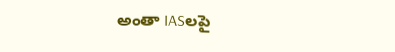అంతా IASలపై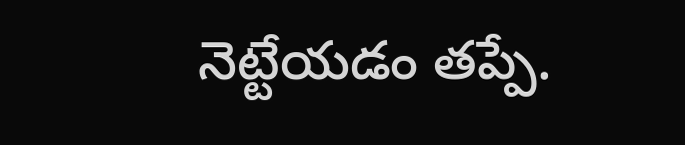నెట్టేయడం తప్పే.